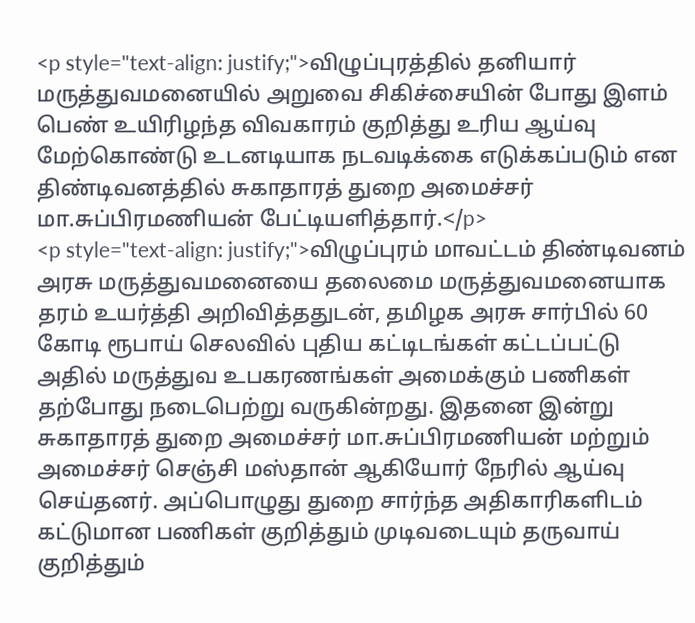<p style="text-align: justify;">விழுப்புரத்தில் தனியார் மருத்துவமனையில் அறுவை சிகிச்சையின் போது இளம் பெண் உயிரிழந்த விவகாரம் குறித்து உரிய ஆய்வு மேற்கொண்டு உடனடியாக நடவடிக்கை எடுக்கப்படும் என திண்டிவனத்தில் சுகாதாரத் துறை அமைச்சர் மா.சுப்பிரமணியன் பேட்டியளித்தார்.</p>
<p style="text-align: justify;">விழுப்புரம் மாவட்டம் திண்டிவனம் அரசு மருத்துவமனையை தலைமை மருத்துவமனையாக தரம் உயர்த்தி அறிவித்ததுடன், தமிழக அரசு சார்பில் 60 கோடி ரூபாய் செலவில் புதிய கட்டிடங்கள் கட்டப்பட்டு அதில் மருத்துவ உபகரணங்கள் அமைக்கும் பணிகள் தற்போது நடைபெற்று வருகின்றது. இதனை இன்று சுகாதாரத் துறை அமைச்சர் மா.சுப்பிரமணியன் மற்றும் அமைச்சர் செஞ்சி மஸ்தான் ஆகியோர் நேரில் ஆய்வு செய்தனர். அப்பொழுது துறை சார்ந்த அதிகாரிகளிடம் கட்டுமான பணிகள் குறித்தும் முடிவடையும் தருவாய் குறித்தும்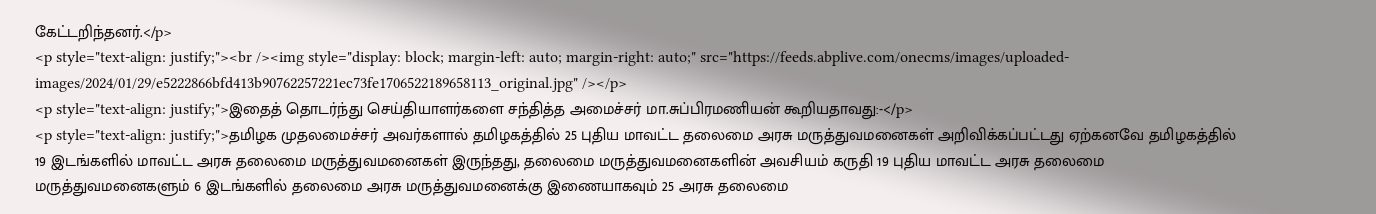கேட்டறிந்தனர்.</p>
<p style="text-align: justify;"><br /><img style="display: block; margin-left: auto; margin-right: auto;" src="https://feeds.abplive.com/onecms/images/uploaded-images/2024/01/29/e5222866bfd413b90762257221ec73fe1706522189658113_original.jpg" /></p>
<p style="text-align: justify;">இதைத் தொடர்ந்து செய்தியாளர்களை சந்தித்த அமைச்சர் மா.சுப்பிரமணியன் கூறியதாவது:-</p>
<p style="text-align: justify;">தமிழக முதலமைச்சர் அவர்களால் தமிழகத்தில் 25 புதிய மாவட்ட தலைமை அரசு மருத்துவமனைகள் அறிவிக்கப்பட்டது ஏற்கனவே தமிழகத்தில் 19 இடங்களில் மாவட்ட அரசு தலைமை மருத்துவமனைகள் இருந்தது, தலைமை மருத்துவமனைகளின் அவசியம் கருதி 19 புதிய மாவட்ட அரசு தலைமை மருத்துவமனைகளும் 6 இடங்களில் தலைமை அரசு மருத்துவமனைக்கு இணையாகவும் 25 அரசு தலைமை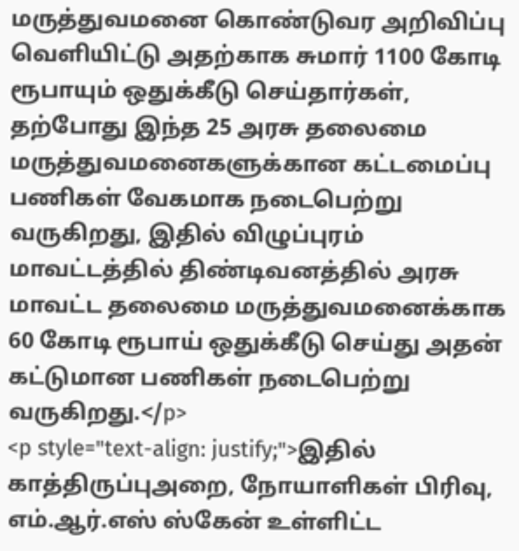மருத்துவமனை கொண்டுவர அறிவிப்பு வெளியிட்டு அதற்காக சுமார் 1100 கோடி ரூபாயும் ஒதுக்கீடு செய்தார்கள், தற்போது இந்த 25 அரசு தலைமை மருத்துவமனைகளுக்கான கட்டமைப்பு பணிகள் வேகமாக நடைபெற்று வருகிறது, இதில் விழுப்புரம் மாவட்டத்தில் திண்டிவனத்தில் அரசு மாவட்ட தலைமை மருத்துவமனைக்காக 60 கோடி ரூபாய் ஒதுக்கீடு செய்து அதன் கட்டுமான பணிகள் நடைபெற்று வருகிறது.</p>
<p style="text-align: justify;">இதில் காத்திருப்புஅறை, நோயாளிகள் பிரிவு, எம்.ஆர்.எஸ் ஸ்கேன் உள்ளிட்ட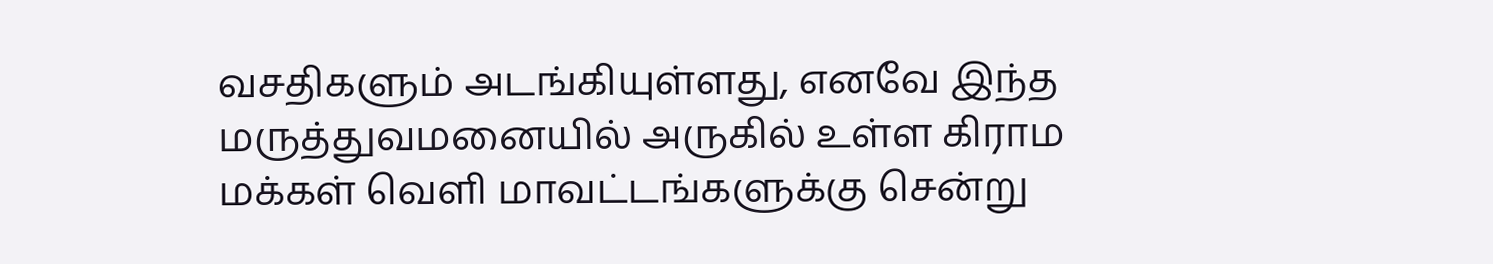வசதிகளும் அடங்கியுள்ளது, எனவே இந்த மருத்துவமனையில் அருகில் உள்ள கிராம மக்கள் வெளி மாவட்டங்களுக்கு சென்று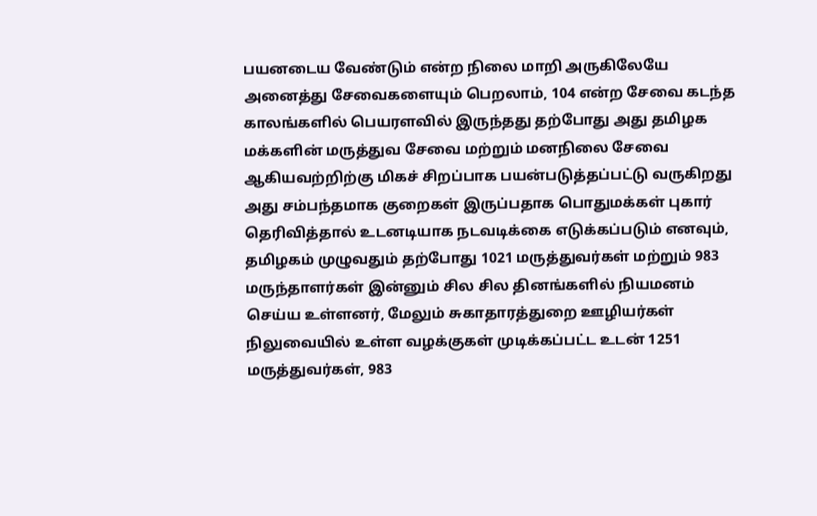பயனடைய வேண்டும் என்ற நிலை மாறி அருகிலேயே அனைத்து சேவைகளையும் பெறலாம், 104 என்ற சேவை கடந்த காலங்களில் பெயரளவில் இருந்தது தற்போது அது தமிழக மக்களின் மருத்துவ சேவை மற்றும் மனநிலை சேவை ஆகியவற்றிற்கு மிகச் சிறப்பாக பயன்படுத்தப்பட்டு வருகிறது அது சம்பந்தமாக குறைகள் இருப்பதாக பொதுமக்கள் புகார் தெரிவித்தால் உடனடியாக நடவடிக்கை எடுக்கப்படும் எனவும், தமிழகம் முழுவதும் தற்போது 1021 மருத்துவர்கள் மற்றும் 983 மருந்தாளர்கள் இன்னும் சில சில தினங்களில் நியமனம் செய்ய உள்ளனர், மேலும் சுகாதாரத்துறை ஊழியர்கள் நிலுவையில் உள்ள வழக்குகள் முடிக்கப்பட்ட உடன் 1251 மருத்துவர்கள், 983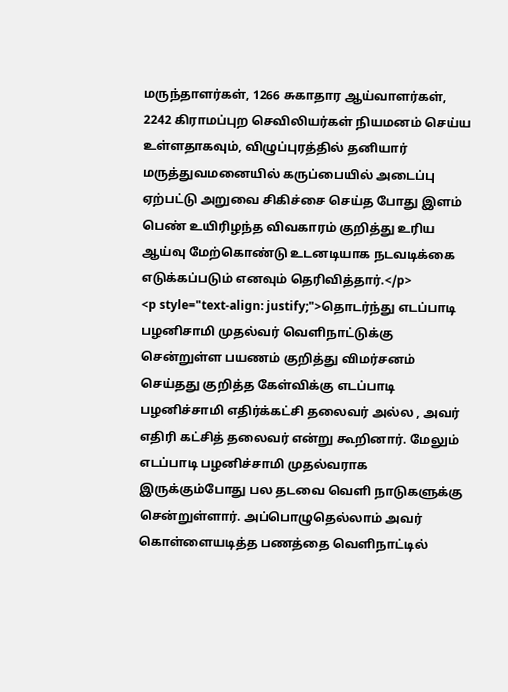மருந்தாளர்கள், 1266 சுகாதார ஆய்வாளர்கள், 2242 கிராமப்புற செவிலியர்கள் நியமனம் செய்ய உள்ளதாகவும், விழுப்புரத்தில் தனியார் மருத்துவமனையில் கருப்பையில் அடைப்பு ஏற்பட்டு அறுவை சிகிச்சை செய்த போது இளம் பெண் உயிரிழந்த விவகாரம் குறித்து உரிய ஆய்வு மேற்கொண்டு உடனடியாக நடவடிக்கை எடுக்கப்படும் எனவும் தெரிவித்தார்.</p>
<p style="text-align: justify;">தொடர்ந்து எடப்பாடி பழனிசாமி முதல்வர் வெளிநாட்டுக்கு சென்றுள்ள பயணம் குறித்து விமர்சனம் செய்தது குறித்த கேள்விக்கு எடப்பாடி பழனிச்சாமி எதிர்க்கட்சி தலைவர் அல்ல , அவர் எதிரி கட்சித் தலைவர் என்று கூறினார். மேலும் எடப்பாடி பழனிச்சாமி முதல்வராக இருக்கும்போது பல தடவை வெளி நாடுகளுக்கு சென்றுள்ளார். அப்பொழுதெல்லாம் அவர் கொள்ளையடித்த பணத்தை வெளிநாட்டில்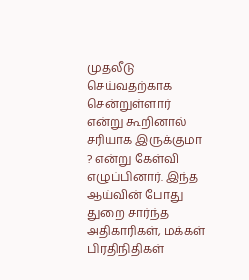முதலீடு செய்வதற்காக சென்றுள்ளார் என்று கூறினால் சரியாக இருக்குமா ? என்று கேள்வி எழுப்பினார். இந்த ஆய்வின் போது துறை சார்ந்த அதிகாரிகள், மக்கள் பிரதிநிதிகள்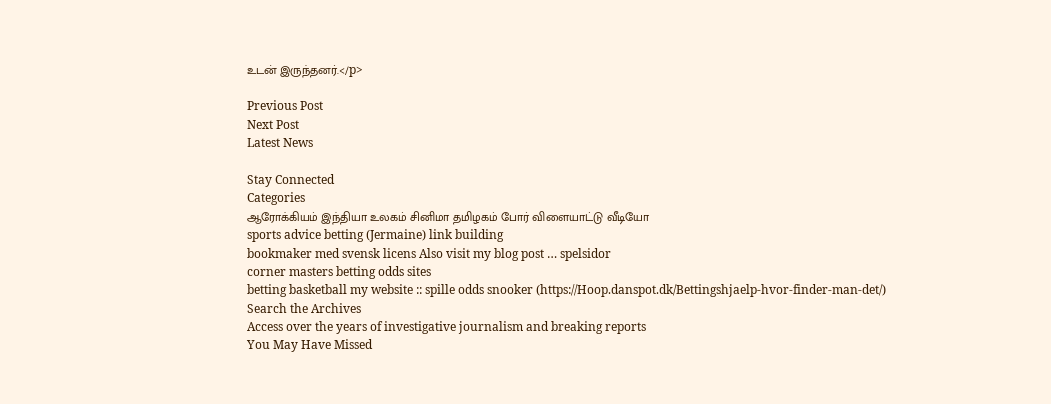உடன் இருந்தனர்.</p>

Previous Post
Next Post
Latest News

Stay Connected
Categories
ஆரோக்கியம் இந்தியா உலகம் சினிமா தமிழகம் போர் விளையாட்டு வீடியோ
sports advice betting (Jermaine) link building
bookmaker med svensk licens Also visit my blog post … spelsidor
corner masters betting odds sites
betting basketball my website :: spille odds snooker (https://Hoop.danspot.dk/Bettingshjaelp-hvor-finder-man-det/)
Search the Archives
Access over the years of investigative journalism and breaking reports
You May Have Missed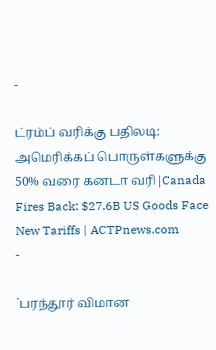-

ட்ரம்ப் வரிக்கு பதிலடி: அமெரிக்கப் பொருள்களுக்கு 50% வரை கனடா வரி|Canada Fires Back: $27.6B US Goods Face New Tariffs | ACTPnews.com
-

`பரந்தூர் விமான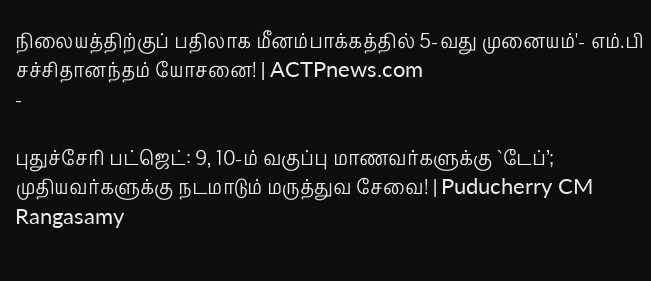நிலையத்திற்குப் பதிலாக மீனம்பாக்கத்தில் 5-வது முனையம்'- எம்.பி சச்சிதானந்தம் யோசனை! | ACTPnews.com
-

புதுச்சேரி பட்ஜெட்: 9, 10-ம் வகுப்பு மாணவர்களுக்கு `டேப்’; முதியவர்களுக்கு நடமாடும் மருத்துவ சேவை! | Puducherry CM Rangasamy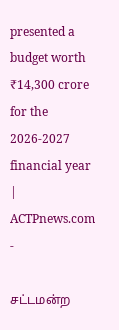presented a budget worth ₹14,300 crore for the 2026-2027 financial year | ACTPnews.com
-

சட்டமன்ற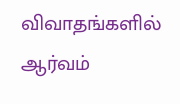விவாதங்களில் ஆர்வம்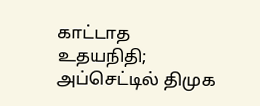காட்டாத உதயநிதி; அப்செட்டில் திமுக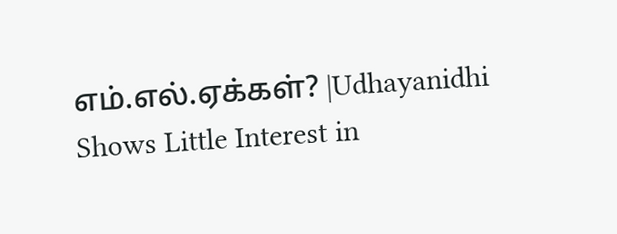எம்.எல்.ஏக்கள்? |Udhayanidhi Shows Little Interest in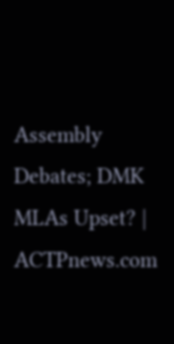Assembly Debates; DMK MLAs Upset? | ACTPnews.com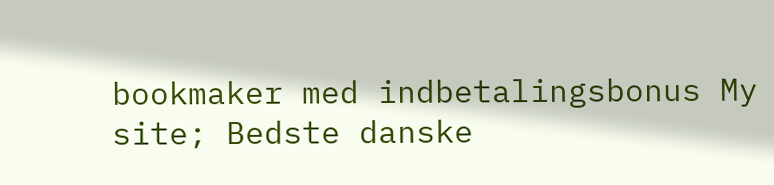bookmaker med indbetalingsbonus My site; Bedste danske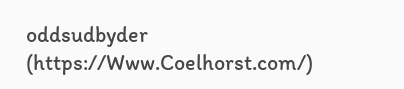oddsudbyder (https://Www.Coelhorst.com/)